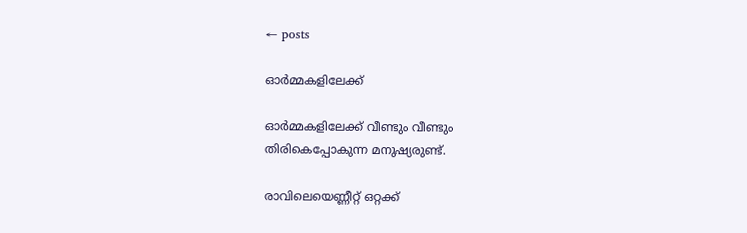← posts

ഓർമ്മകളിലേക്ക്

ഓർമ്മകളിലേക്ക് വീണ്ടും വീണ്ടും
തിരികെപ്പോകുന്ന മനുഷ്യരുണ്ട്.

രാവിലെയെണ്ണീറ്റ് ഒറ്റക്ക്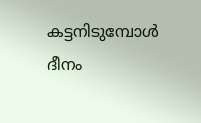കട്ടനിടുമ്പോൾ
ദീനം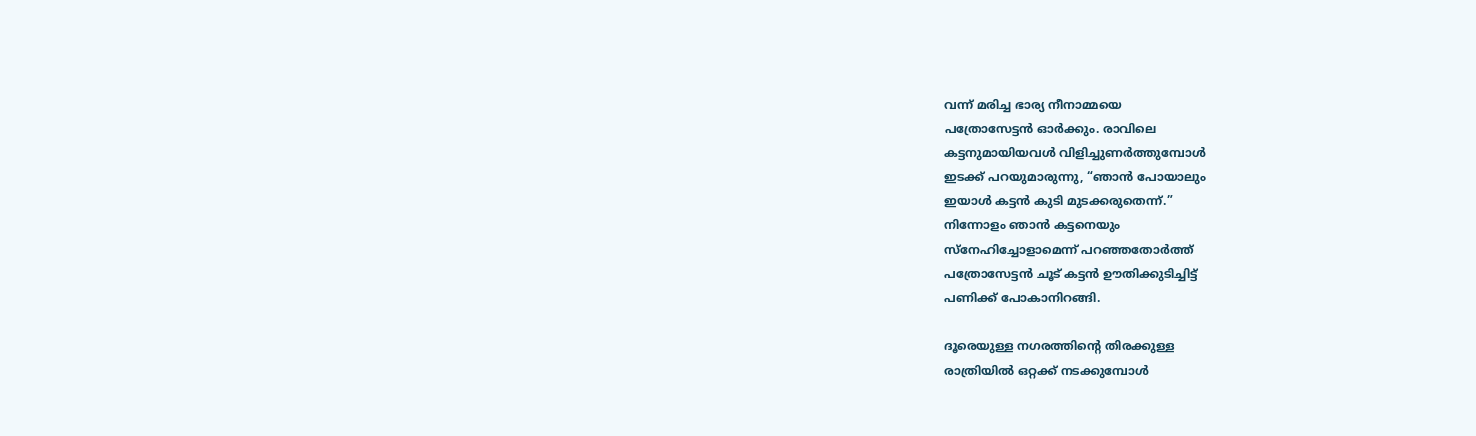വന്ന് മരിച്ച ഭാര്യ നീനാമ്മയെ
പത്രോസേട്ടൻ ഓർക്കും. രാവിലെ
കട്ടനുമായിയവൾ വിളിച്ചുണർത്തുമ്പോൾ
ഇടക്ക് പറയുമാരുന്നു, “ഞാൻ പോയാലും
ഇയാൾ കട്ടൻ കുടി മുടക്കരുതെന്ന്.”
നിന്നോളം ഞാൻ കട്ടനെയും
സ്നേഹിച്ചോളാമെന്ന് പറഞ്ഞതോർത്ത്
പത്രോസേട്ടൻ ചൂട് കട്ടൻ ഊതിക്കുടിച്ചിട്ട്
പണിക്ക് പോകാനിറങ്ങി.

ദൂരെയുള്ള നഗരത്തിന്റെ തിരക്കുള്ള
രാത്രിയിൽ ഒറ്റക്ക് നടക്കുമ്പോൾ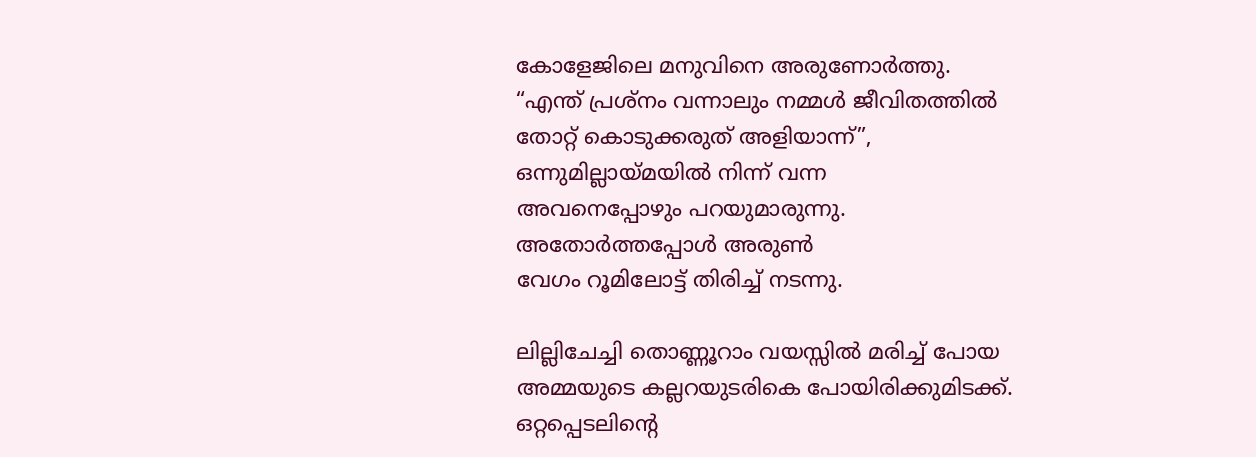കോളേജിലെ മനുവിനെ അരുണോർത്തു.
“എന്ത് പ്രശ്നം വന്നാലും നമ്മൾ ജീവിതത്തിൽ
തോറ്റ് കൊടുക്കരുത് അളിയാന്ന്”,
ഒന്നുമില്ലായ്മയിൽ നിന്ന് വന്ന
അവനെപ്പോഴും പറയുമാരുന്നു.
അതോർത്തപ്പോൾ അരുൺ
വേഗം റൂമിലോട്ട് തിരിച്ച് നടന്നു.

ലില്ലിചേച്ചി തൊണ്ണൂറാം വയസ്സിൽ മരിച്ച് പോയ
അമ്മയുടെ കല്ലറയുടരികെ പോയിരിക്കുമിടക്ക്.
ഒറ്റപ്പെടലിന്റെ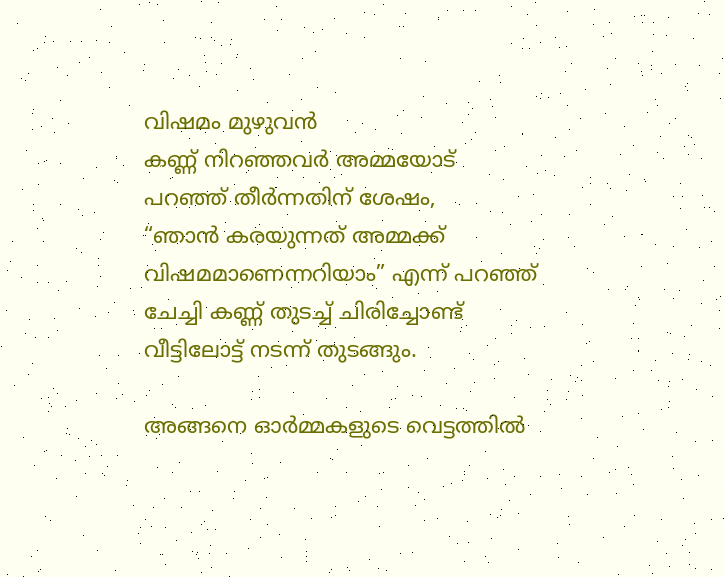വിഷമം മുഴുവൻ
കണ്ണ് നിറഞ്ഞവർ അമ്മയോട്
പറഞ്ഞ് തീർന്നതിന് ശേഷം,
“ഞാൻ കരയുന്നത് അമ്മക്ക്
വിഷമമാണെന്നറിയാം” എന്ന് പറഞ്ഞ്
ചേച്ചി കണ്ണ് തുടച്ച് ചിരിച്ചോണ്ട്
വീട്ടിലോട്ട് നടന്ന് തുടങ്ങും.

അങ്ങനെ ഓർമ്മകളുടെ വെട്ടത്തിൽ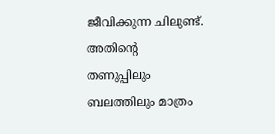ജീവിക്കുന്ന ചിലുണ്ട്. അതിന്റെ
തണുപ്പിലും ബലത്തിലും മാത്രം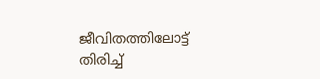ജീവിതത്തിലോട്ട് തിരിച്ച്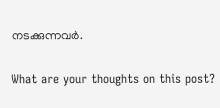നടക്കുന്നവർ.

What are your thoughts on this post?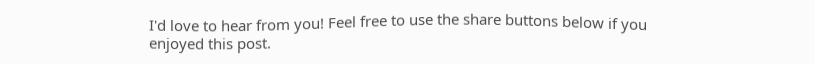I'd love to hear from you! Feel free to use the share buttons below if you enjoyed this post.